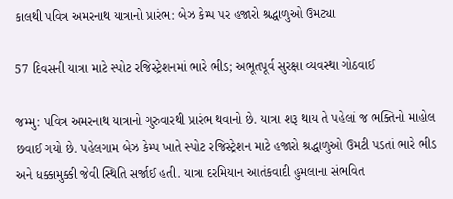કાલથી પવિત્ર અમરનાથ યાત્રાનો પ્રારંભ: બેઝ કેમ્પ પર હજારો શ્રદ્ધાળુઓ ઉમટ્યા

57 દિવસની યાત્રા માટે સ્પોટ રજિસ્ટ્રેશનમાં ભારે ભીડ; અભૂતપૂર્વ સુરક્ષા વ્યવસ્થા ગોઠવાઈ

જમ્મુ: પવિત્ર અમરનાથ યાત્રાનો ગુરુવારથી પ્રારંભ થવાનો છે. યાત્રા શરૂ થાય તે પહેલાં જ ભક્તિનો માહોલ છવાઈ ગયો છે. પહેલગામ બેઝ કેમ્પ ખાતે સ્પોટ રજિસ્ટ્રેશન માટે હજારો શ્રદ્ધાળુઓ ઉમટી પડતાં ભારે ભીડ અને ધક્કામુક્કી જેવી સ્થિતિ સર્જાઈ હતી. યાત્રા દરમિયાન આતંકવાદી હુમલાના સંભવિત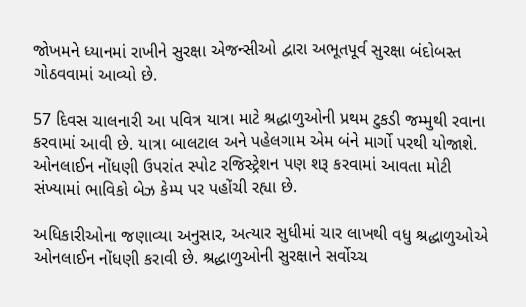જોખમને ધ્યાનમાં રાખીને સુરક્ષા એજન્સીઓ દ્વારા અભૂતપૂર્વ સુરક્ષા બંદોબસ્ત ગોઠવવામાં આવ્યો છે.

57 દિવસ ચાલનારી આ પવિત્ર યાત્રા માટે શ્રદ્ધાળુઓની પ્રથમ ટુકડી જમ્મુથી રવાના કરવામાં આવી છે. યાત્રા બાલટાલ અને પહેલગામ એમ બંને માર્ગો પરથી યોજાશે. ઓનલાઈન નોંધણી ઉપરાંત સ્પોટ રજિસ્ટ્રેશન પણ શરૂ કરવામાં આવતા મોટી સંખ્યામાં ભાવિકો બેઝ કેમ્પ પર પહોંચી રહ્યા છે.

અધિકારીઓના જણાવ્યા અનુસાર, અત્યાર સુધીમાં ચાર લાખથી વધુ શ્રદ્ધાળુઓએ ઓનલાઈન નોંધણી કરાવી છે. શ્રદ્ધાળુઓની સુરક્ષાને સર્વોચ્ચ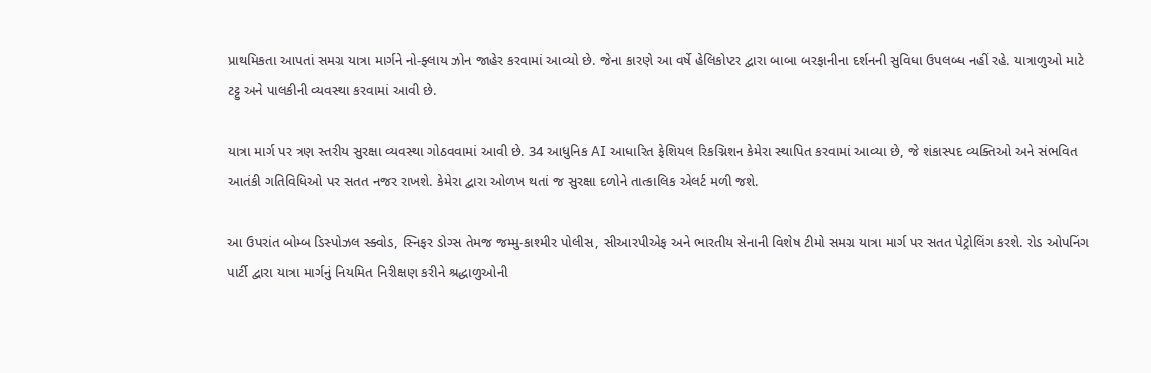પ્રાથમિકતા આપતાં સમગ્ર યાત્રા માર્ગને નો-ફ્લાય ઝોન જાહેર કરવામાં આવ્યો છે. જેના કારણે આ વર્ષે હેલિકોપ્ટર દ્વારા બાબા બરફાનીના દર્શનની સુવિધા ઉપલબ્ધ નહીં રહે. યાત્રાળુઓ માટે ટટ્ટુ અને પાલકીની વ્યવસ્થા કરવામાં આવી છે.

યાત્રા માર્ગ પર ત્રણ સ્તરીય સુરક્ષા વ્યવસ્થા ગોઠવવામાં આવી છે. 34 આધુનિક AI આધારિત ફેશિયલ રિકગ્નિશન કેમેરા સ્થાપિત કરવામાં આવ્યા છે, જે શંકાસ્પદ વ્યક્તિઓ અને સંભવિત આતંકી ગતિવિધિઓ પર સતત નજર રાખશે. કેમેરા દ્વારા ઓળખ થતાં જ સુરક્ષા દળોને તાત્કાલિક એલર્ટ મળી જશે.

આ ઉપરાંત બોમ્બ ડિસ્પોઝલ સ્ક્વોડ, સ્નિફર ડોગ્સ તેમજ જમ્મુ-કાશ્મીર પોલીસ, સીઆરપીએફ અને ભારતીય સેનાની વિશેષ ટીમો સમગ્ર યાત્રા માર્ગ પર સતત પેટ્રોલિંગ કરશે. રોડ ઓપનિંગ પાર્ટી દ્વારા યાત્રા માર્ગનું નિયમિત નિરીક્ષણ કરીને શ્રદ્ધાળુઓની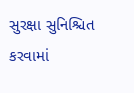સુરક્ષા સુનિશ્ચિત કરવામાં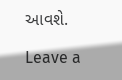આવશે.

Leave a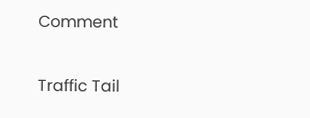Comment

Traffic Tail